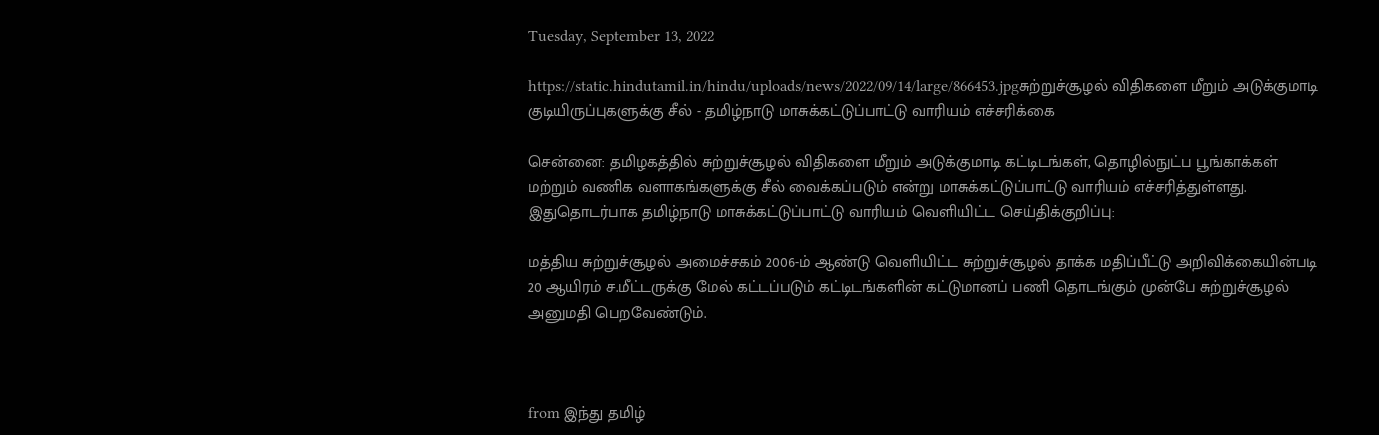Tuesday, September 13, 2022

https://static.hindutamil.in/hindu/uploads/news/2022/09/14/large/866453.jpgசுற்றுச்சூழல் விதிகளை மீறும் அடுக்குமாடி குடியிருப்புகளுக்கு சீல் - தமிழ்நாடு மாசுக்கட்டுப்பாட்டு வாரியம் எச்சரிக்கை

சென்னை: தமிழகத்தில் சுற்றுச்சூழல் விதிகளை மீறும் அடுக்குமாடி கட்டிடங்கள், தொழில்நுட்ப பூங்காக்கள் மற்றும் வணிக வளாகங்களுக்கு சீல் வைக்கப்படும் என்று மாசுக்கட்டுப்பாட்டு வாரியம் எச்சரித்துள்ளது. இதுதொடர்பாக தமிழ்நாடு மாசுக்கட்டுப்பாட்டு வாரியம் வெளியிட்ட செய்திக்குறிப்பு:

மத்திய சுற்றுச்சூழல் அமைச்சகம் 2006-ம் ஆண்டு வெளியிட்ட சுற்றுச்சூழல் தாக்க மதிப்பீட்டு அறிவிக்கையின்படி 20 ஆயிரம் ச.மீட்டருக்கு மேல் கட்டப்படும் கட்டிடங்களின் கட்டுமானப் பணி தொடங்கும் முன்பே சுற்றுச்சூழல் அனுமதி பெறவேண்டும்.



from இந்து தமிழ்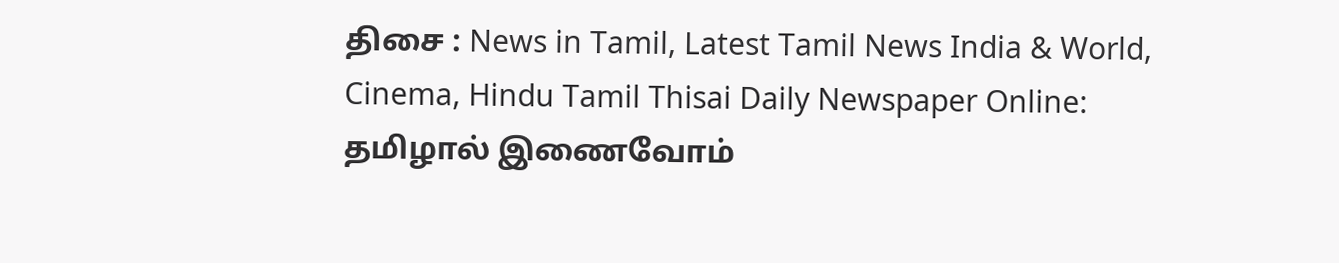திசை : News in Tamil, Latest Tamil News India & World, Cinema, Hindu Tamil Thisai Daily Newspaper Online: தமிழால் இணைவோம்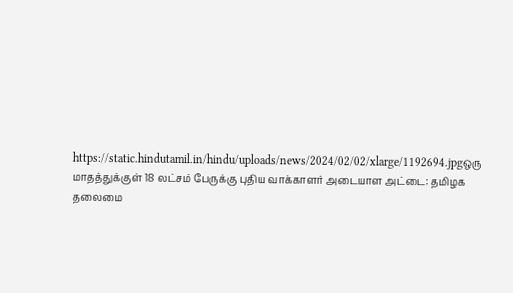https://static.hindutamil.in/hindu/uploads/news/2024/02/02/xlarge/1192694.jpgஒரு மாதத்துக்குள் 18 லட்சம் பேருக்கு புதிய வாக்காளர் அடையாள அட்டை: தமிழக தலைமை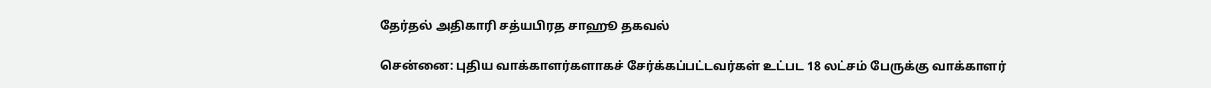தேர்தல் அதிகாரி சத்யபிரத சாஹூ தகவல்

சென்னை: புதிய வாக்காளர்களாகச் சேர்க்கப்பட்டவர்கள் உட்பட 18 லட்சம் பேருக்கு வாக்காளர்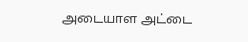அடையாள அட்டை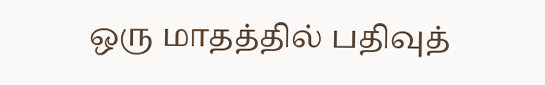ஒரு மாதத்தில் பதிவுத்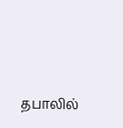தபாலில்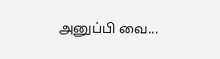அனுப்பி வை...